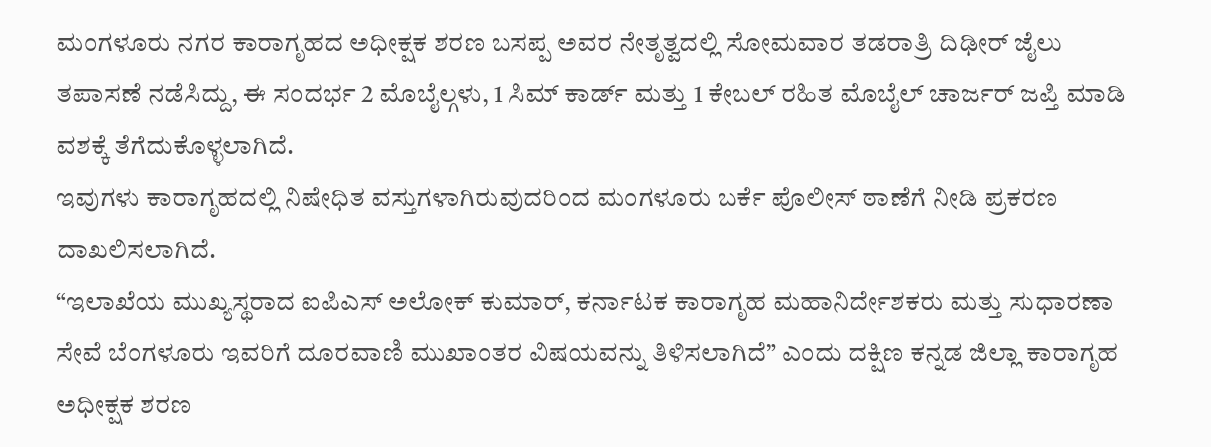ಮಂಗಳೂರು ನಗರ ಕಾರಾಗೃಹದ ಅಧೀಕ್ಷಕ ಶರಣ ಬಸಪ್ಪ ಅವರ ನೇತೃತ್ವದಲ್ಲಿ ಸೋಮವಾರ ತಡರಾತ್ರಿ ದಿಢೀರ್ ಜೈಲು ತಪಾಸಣೆ ನಡೆಸಿದ್ದು, ಈ ಸಂದರ್ಭ 2 ಮೊಬೈಲ್ಗಳು, 1 ಸಿಮ್ ಕಾರ್ಡ್ ಮತ್ತು 1 ಕೇಬಲ್ ರಹಿತ ಮೊಬೈಲ್ ಚಾರ್ಜರ್ ಜಪ್ತಿ ಮಾಡಿ ವಶಕ್ಕೆ ತೆಗೆದುಕೊಳ್ಳಲಾಗಿದೆ.
ಇವುಗಳು ಕಾರಾಗೃಹದಲ್ಲಿ ನಿಷೇಧಿತ ವಸ್ತುಗಳಾಗಿರುವುದರಿಂದ ಮಂಗಳೂರು ಬರ್ಕೆ ಪೊಲೀಸ್ ಠಾಣೆಗೆ ನೀಡಿ ಪ್ರಕರಣ ದಾಖಲಿಸಲಾಗಿದೆ.
“ಇಲಾಖೆಯ ಮುಖ್ಯಸ್ಥರಾದ ಐಪಿಎಸ್ ಅಲೋಕ್ ಕುಮಾರ್, ಕರ್ನಾಟಕ ಕಾರಾಗೃಹ ಮಹಾನಿರ್ದೇಶಕರು ಮತ್ತು ಸುಧಾರಣಾ ಸೇವೆ ಬೆಂಗಳೂರು ಇವರಿಗೆ ದೂರವಾಣಿ ಮುಖಾಂತರ ವಿಷಯವನ್ನು ತಿಳಿಸಲಾಗಿದೆ” ಎಂದು ದಕ್ಷಿಣ ಕನ್ನಡ ಜಿಲ್ಲಾ ಕಾರಾಗೃಹ ಅಧೀಕ್ಷಕ ಶರಣ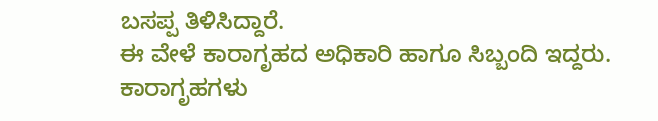ಬಸಪ್ಪ ತಿಳಿಸಿದ್ದಾರೆ.
ಈ ವೇಳೆ ಕಾರಾಗೃಹದ ಅಧಿಕಾರಿ ಹಾಗೂ ಸಿಬ್ಬಂದಿ ಇದ್ದರು.
ಕಾರಾಗೃಹಗಳು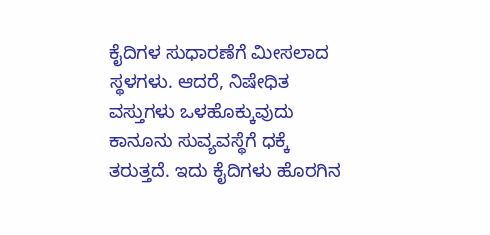ಕೈದಿಗಳ ಸುಧಾರಣೆಗೆ ಮೀಸಲಾದ ಸ್ಥಳಗಳು. ಆದರೆ, ನಿಷೇಧಿತ ವಸ್ತುಗಳು ಒಳಹೊಕ್ಕುವುದು ಕಾನೂನು ಸುವ್ಯವಸ್ಥೆಗೆ ಧಕ್ಕೆ ತರುತ್ತದೆ. ಇದು ಕೈದಿಗಳು ಹೊರಗಿನ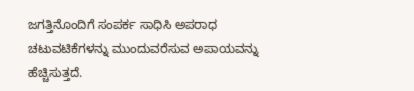ಜಗತ್ತಿನೊಂದಿಗೆ ಸಂಪರ್ಕ ಸಾಧಿಸಿ ಅಪರಾಧ ಚಟುವಟಿಕೆಗಳನ್ನು ಮುಂದುವರೆಸುವ ಅಪಾಯವನ್ನು ಹೆಚ್ಚಿಸುತ್ತದೆ.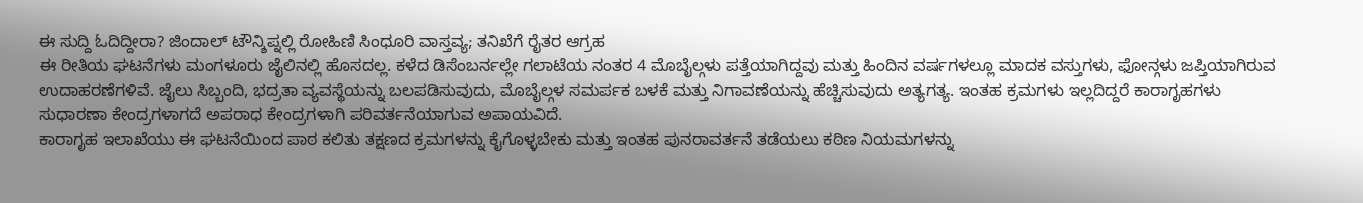ಈ ಸುದ್ದಿ ಓದಿದ್ದೀರಾ? ಜಿಂದಾಲ್ ಟೌನ್ಶಿಪ್ನಲ್ಲಿ ರೋಹಿಣಿ ಸಿಂಧೂರಿ ವಾಸ್ತವ್ಯ; ತನಿಖೆಗೆ ರೈತರ ಆಗ್ರಹ
ಈ ರೀತಿಯ ಘಟನೆಗಳು ಮಂಗಳೂರು ಜೈಲಿನಲ್ಲಿ ಹೊಸದಲ್ಲ. ಕಳೆದ ಡಿಸೆಂಬರ್ನಲ್ಲೇ ಗಲಾಟೆಯ ನಂತರ 4 ಮೊಬೈಲ್ಗಳು ಪತ್ತೆಯಾಗಿದ್ದವು ಮತ್ತು ಹಿಂದಿನ ವರ್ಷಗಳಲ್ಲೂ ಮಾದಕ ವಸ್ತುಗಳು, ಫೋನ್ಗಳು ಜಪ್ತಿಯಾಗಿರುವ ಉದಾಹರಣೆಗಳಿವೆ. ಜೈಲು ಸಿಬ್ಬಂದಿ, ಭದ್ರತಾ ವ್ಯವಸ್ಥೆಯನ್ನು ಬಲಪಡಿಸುವುದು, ಮೊಬೈಲ್ಗಳ ಸಮರ್ಪಕ ಬಳಕೆ ಮತ್ತು ನಿಗಾವಣೆಯನ್ನು ಹೆಚ್ಚಿಸುವುದು ಅತ್ಯಗತ್ಯ. ಇಂತಹ ಕ್ರಮಗಳು ಇಲ್ಲದಿದ್ದರೆ ಕಾರಾಗೃಹಗಳು ಸುಧಾರಣಾ ಕೇಂದ್ರಗಳಾಗದೆ ಅಪರಾಧ ಕೇಂದ್ರಗಳಾಗಿ ಪರಿವರ್ತನೆಯಾಗುವ ಅಪಾಯವಿದೆ.
ಕಾರಾಗೃಹ ಇಲಾಖೆಯು ಈ ಘಟನೆಯಿಂದ ಪಾಠ ಕಲಿತು ತಕ್ಷಣದ ಕ್ರಮಗಳನ್ನು ಕೈಗೊಳ್ಳಬೇಕು ಮತ್ತು ಇಂತಹ ಪುನರಾವರ್ತನೆ ತಡೆಯಲು ಕಠಿಣ ನಿಯಮಗಳನ್ನು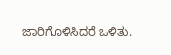ಜಾರಿಗೊಳಿಸಿದರೆ ಒಳಿತು.